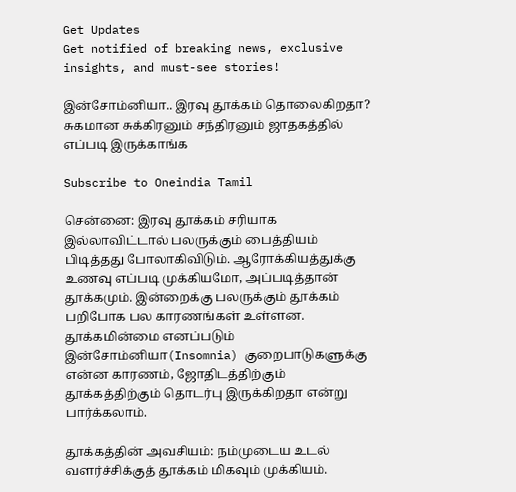Get Updates
Get notified of breaking news, exclusive insights, and must-see stories!

இன்சோம்னியா.. இரவு தூக்கம் தொலைகிறதா? சுகமான சுக்கிரனும் சந்திரனும் ஜாதகத்தில் எப்படி இருக்காங்க

Subscribe to Oneindia Tamil

சென்னை: இரவு தூக்கம் சரியாக இல்லாவிட்டால் பலருக்கும் பைத்தியம் பிடித்தது போலாகிவிடும். ஆரோக்கியத்துக்கு உணவு எப்படி முக்கியமோ, அப்படித்தான் தூக்கமும். இன்றைக்கு பலருக்கும் தூக்கம் பறிபோக பல காரணங்கள் உள்ளன. தூக்கமின்மை எனப்படும் இன்சோம்னியா(Insomnia) குறைபாடுகளுக்கு என்ன காரணம், ஜோதிடத்திற்கும் தூக்கத்திற்கும் தொடர்பு இருக்கிறதா என்று பார்க்கலாம்.

தூக்கத்தின் அவசியம்: நம்முடைய உடல் வளர்ச்சிக்குத் தூக்கம் மிகவும் முக்கியம்.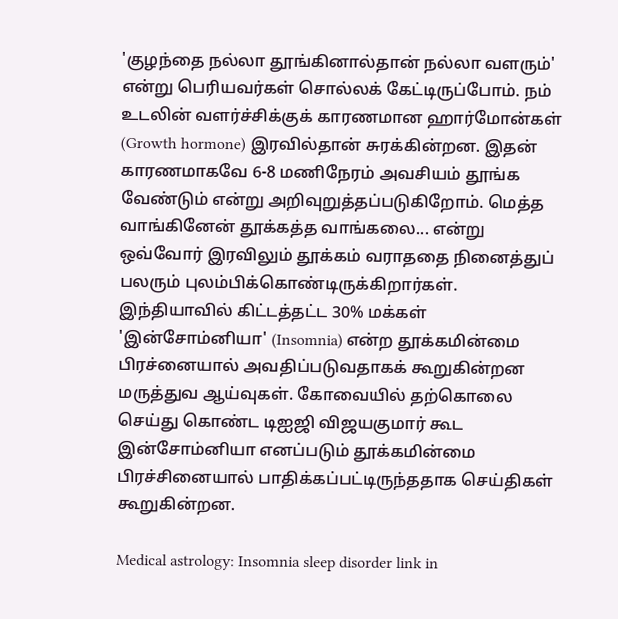'குழந்தை நல்லா தூங்கினால்தான் நல்லா வளரும்' என்று பெரியவர்கள் சொல்லக் கேட்டிருப்போம். நம் உடலின் வளர்ச்சிக்குக் காரணமான ஹார்மோன்கள் (Growth hormone) இரவில்தான் சுரக்கின்றன. இதன் காரணமாகவே 6-8 மணிநேரம் அவசியம் தூங்க வேண்டும் என்று அறிவுறுத்தப்படுகிறோம். மெத்த வாங்கினேன் தூக்கத்த வாங்கலை... என்று ஒவ்வோர் இரவிலும் தூக்கம் வராததை நினைத்துப் பலரும் புலம்பிக்கொண்டிருக்கிறார்கள். இந்தியாவில் கிட்டத்தட்ட 30% மக்கள் 'இன்சோம்னியா' (Insomnia) என்ற தூக்கமின்மை பிரச்னையால் அவதிப்படுவதாகக் கூறுகின்றன மருத்துவ ஆய்வுகள். கோவையில் தற்கொலை செய்து கொண்ட டிஐஜி விஜயகுமார் கூட இன்சோம்னியா எனப்படும் தூக்கமின்மை பிரச்சினையால் பாதிக்கப்பட்டிருந்ததாக செய்திகள் கூறுகின்றன.

Medical astrology: Insomnia sleep disorder link in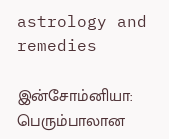astrology and remedies

இன்சோம்னியா: பெரும்பாலான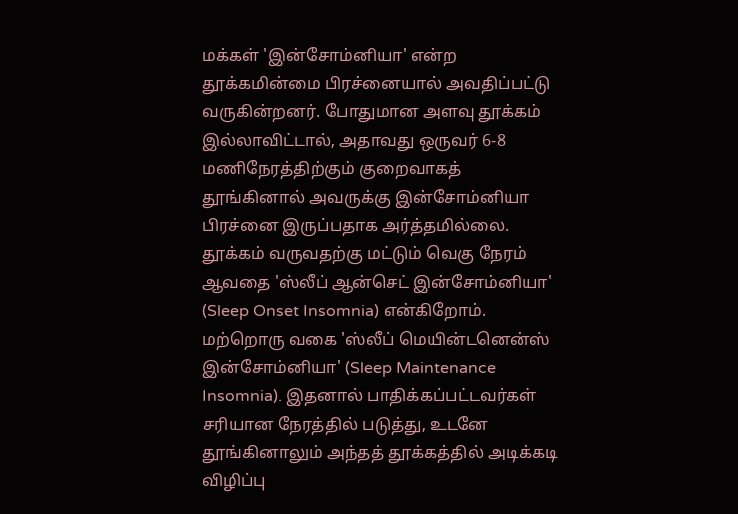மக்கள் 'இன்சோம்னியா' என்ற தூக்கமின்மை பிரச்னையால் அவதிப்பட்டு வருகின்றனர். போதுமான அளவு தூக்கம் இல்லாவிட்டால், அதாவது ஒருவர் 6-8 மணிநேரத்திற்கும் குறைவாகத் தூங்கினால் அவருக்கு இன்சோம்னியா பிரச்னை இருப்பதாக அர்த்தமில்லை. தூக்கம் வருவதற்கு மட்டும் வெகு நேரம் ஆவதை 'ஸ்லீப் ஆன்செட் இன்சோம்னியா' (Sleep Onset Insomnia) என்கிறோம். மற்றொரு வகை 'ஸ்லீப் மெயின்டனென்ஸ் இன்சோம்னியா' (Sleep Maintenance Insomnia). இதனால் பாதிக்கப்பட்டவர்கள் சரியான நேரத்தில் படுத்து, உடனே தூங்கினாலும் அந்தத் தூக்கத்தில் அடிக்கடி விழிப்பு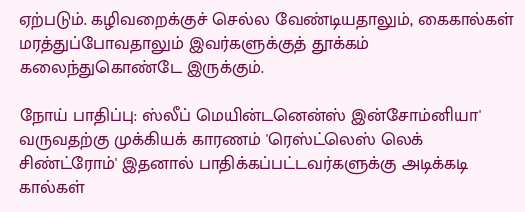ஏற்படும். கழிவறைக்குச் செல்ல வேண்டியதாலும், கைகால்கள் மரத்துப்போவதாலும் இவர்களுக்குத் தூக்கம் கலைந்துகொண்டே இருக்கும்.

நோய் பாதிப்பு: ஸ்லீப் மெயின்டனென்ஸ் இன்சோம்னியா' வருவதற்கு முக்கியக் காரணம் 'ரெஸ்ட்லெஸ் லெக் சிண்ட்ரோம்' இதனால் பாதிக்கப்பட்டவர்களுக்கு அடிக்கடி கால்கள்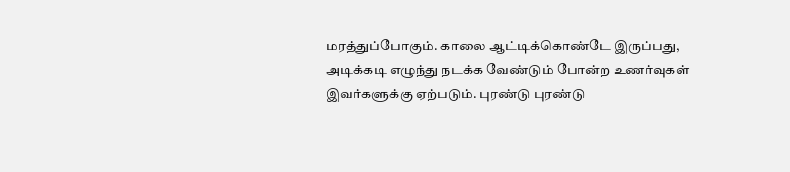மரத்துப்போகும். காலை ஆட்டிக்கொண்டே இருப்பது, அடிக்கடி எழுந்து நடக்க வேண்டும் போன்ற உணர்வுகள் இவர்களுக்கு ஏற்படும். புரண்டு புரண்டு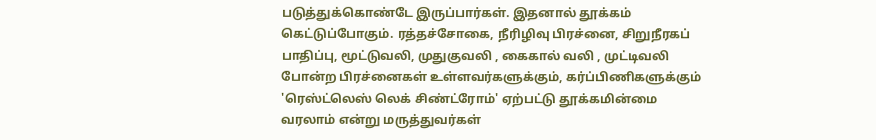படுத்துக்கொண்டே இருப்பார்கள். இதனால் தூக்கம் கெட்டுப்போகும். ரத்தச்சோகை, நீரிழிவு பிரச்னை, சிறுநீரகப் பாதிப்பு, மூட்டுவலி, முதுகுவலி , கைகால் வலி , முட்டிவலி போன்ற பிரச்னைகள் உள்ளவர்களுக்கும், கர்ப்பிணிகளுக்கும் 'ரெஸ்ட்லெஸ் லெக் சிண்ட்ரோம்' ஏற்பட்டு தூக்கமின்மை வரலாம் என்று மருத்துவர்கள்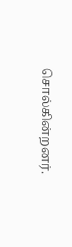சொல்கின்றனர்.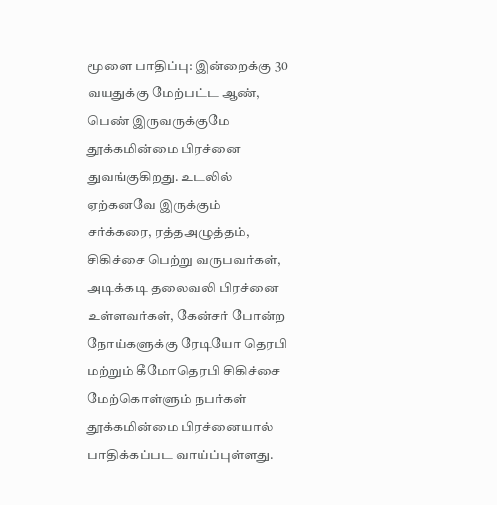மூளை பாதிப்பு: இன்றைக்கு 30 வயதுக்கு மேற்பட்ட ஆண், பெண் இருவருக்குமே தூக்கமின்மை பிரச்னை துவங்குகிறது. உடலில் ஏற்கனவே இருக்கும் சர்க்கரை, ரத்தஅழுத்தம், சிகிச்சை பெற்று வருபவர்கள், அடிக்கடி தலைவலி பிரச்னை உள்ளவர்கள், கேன்சர் போன்ற நோய்களுக்கு ரேடியோ தெரபி மற்றும் கீமோதெரபி சிகிச்சை மேற்கொள்ளும் நபர்கள் தூக்கமின்மை பிரச்னையால் பாதிக்கப்பட வாய்ப்புள்ளது.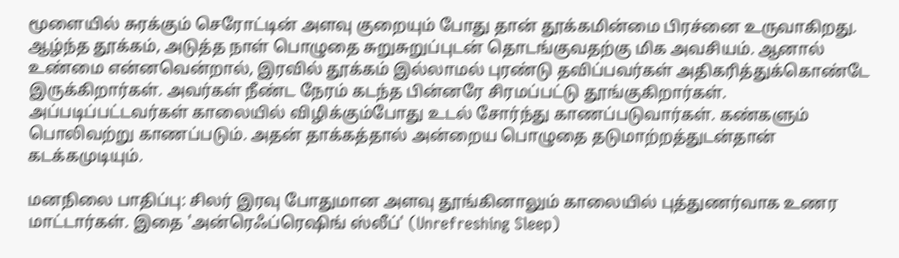மூளையில் சுரக்கும் செரோட்டின் அளவு குறையும் போது தான் தூக்கமின்மை பிரச்னை உருவாகிறது. ஆழ்ந்த தூக்கம், அடுத்த நாள் பொழுதை சுறுசுறுப்புடன் தொடங்குவதற்கு மிக அவசியம். ஆனால் உண்மை என்னவென்றால், இரவில் தூக்கம் இல்லாமல் புரண்டு தவிப்பவர்கள் அதிகரித்துக்கொண்டே இருக்கிறார்கள். அவர்கள் நீண்ட நேரம் கடந்த பின்னரே சிரமப்பட்டு தூங்குகிறார்கள். அப்படிப்பட்டவர்கள் காலையில் விழிக்கும்போது உடல் சோர்ந்து காணப்படுவார்கள். கண்களும் பொலிவற்று காணப்படும். அதன் தாக்கத்தால் அன்றைய பொழுதை தடுமாற்றத்துடன்தான் கடக்கமுடியும்.

மனநிலை பாதிப்பு: சிலர் இரவு போதுமான அளவு தூங்கினாலும் காலையில் புத்துணர்வாக உணர மாட்டார்கள். இதை 'அன்ரெஃப்ரெஷிங் ஸ்லீப்' (Unrefreshing Sleep)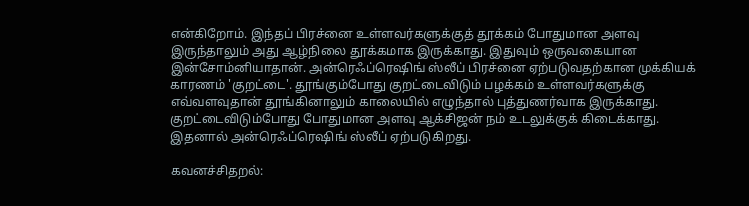என்கிறோம். இந்தப் பிரச்னை உள்ளவர்களுக்குத் தூக்கம் போதுமான அளவு இருந்தாலும் அது ஆழ்நிலை தூக்கமாக இருக்காது. இதுவும் ஒருவகையான இன்சோம்னியாதான். அன்ரெஃப்ரெஷிங் ஸ்லீப் பிரச்னை ஏற்படுவதற்கான முக்கியக் காரணம் 'குறட்டை'. தூங்கும்போது குறட்டைவிடும் பழக்கம் உள்ளவர்களுக்கு எவ்வளவுதான் தூங்கினாலும் காலையில் எழுந்தால் புத்துணர்வாக இருக்காது. குறட்டைவிடும்போது போதுமான அளவு ஆக்சிஜன் நம் உடலுக்குக் கிடைக்காது. இதனால் அன்ரெஃப்ரெஷிங் ஸ்லீப் ஏற்படுகிறது.

கவனச்சிதறல்: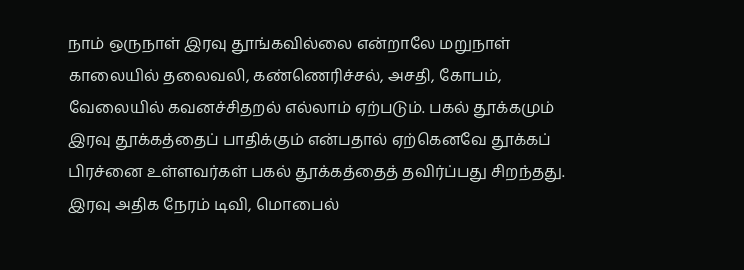நாம் ஒருநாள் இரவு தூங்கவில்லை என்றாலே மறுநாள் காலையில் தலைவலி, கண்ணெரிச்சல், அசதி, கோபம், வேலையில் கவனச்சிதறல் எல்லாம் ஏற்படும். பகல் தூக்கமும் இரவு தூக்கத்தைப் பாதிக்கும் என்பதால் ஏற்கெனவே தூக்கப் பிரச்னை உள்ளவர்கள் பகல் தூக்கத்தைத் தவிர்ப்பது சிறந்தது. இரவு அதிக நேரம் டிவி, மொபைல்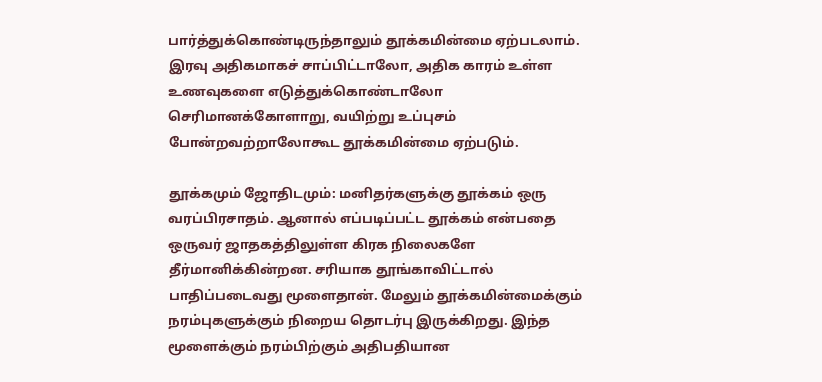பார்த்துக்கொண்டிருந்தாலும் தூக்கமின்மை ஏற்படலாம். இரவு அதிகமாகச் சாப்பிட்டாலோ, அதிக காரம் உள்ள உணவுகளை எடுத்துக்கொண்டாலோ செரிமானக்கோளாறு, வயிற்று உப்புசம் போன்றவற்றாலோகூட தூக்கமின்மை ஏற்படும்.

தூக்கமும் ஜோதிடமும்: மனிதர்களுக்கு தூக்கம் ஒரு வரப்பிரசாதம். ஆனால் எப்படிப்பட்ட தூக்கம் என்பதை ஒருவர் ஜாதகத்திலுள்ள கிரக நிலைகளே தீர்மானிக்கின்றன. சரியாக தூங்காவிட்டால் பாதிப்படைவது மூளைதான். மேலும் தூக்கமின்மைக்கும் நரம்புகளுக்கும் நிறைய தொடர்பு இருக்கிறது. இந்த மூளைக்கும் நரம்பிற்கும் அதிபதியான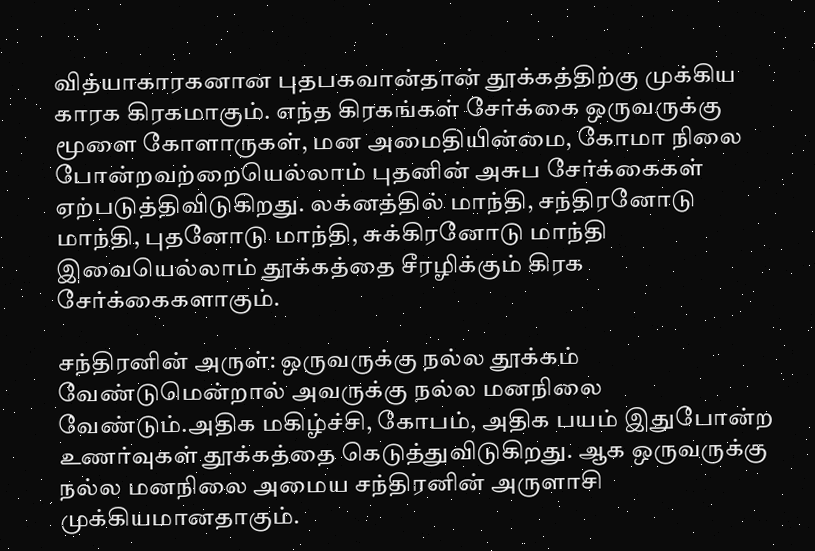வித்யாகாரகனான புதபகவான்தான் தூக்கத்திற்கு முக்கிய காரக கிரகமாகும். எந்த கிரகங்கள் சேர்க்கை ஒருவருக்கு மூளை கோளாருகள், மன அமைதியின்மை, கோமா நிலை போன்றவற்றையெல்லாம் புதனின் அசுப சேர்க்கைகள் ஏற்படுத்திவிடுகிறது. லக்னத்தில் மாந்தி, சந்திரனோடு மாந்தி, புதனோடு மாந்தி, சுக்கிரனோடு மாந்தி இவையெல்லாம் தூக்கத்தை சீரழிக்கும் கிரக சேர்க்கைகளாகும்.

சந்திரனின் அருள்: ஒருவருக்கு நல்ல தூக்கம் வேண்டுமென்றால் அவருக்கு நல்ல மனநிலை வேண்டும்.அதிக மகிழ்ச்சி, கோபம், அதிக பயம் இதுபோன்ற உணர்வுகள் தூக்கத்தை கெடுத்துவிடுகிறது. ஆக ஒருவருக்கு நல்ல மனநிலை அமைய சந்திரனின் அருளாசி முக்கியமானதாகும்.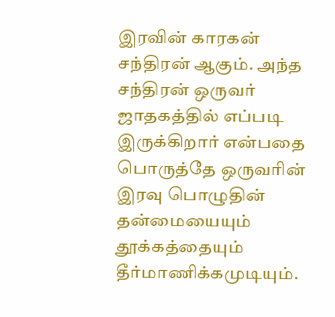இரவின் காரகன் சந்திரன் ஆகும். அந்த சந்திரன் ஒருவர் ஜாதகத்தில் எப்படி இருக்கிறார் என்பதை பொருத்தே ஒருவரின் இரவு பொழுதின் தன்மையையும் தூக்கத்தையும் தீர்மாணிக்கமுடியும்.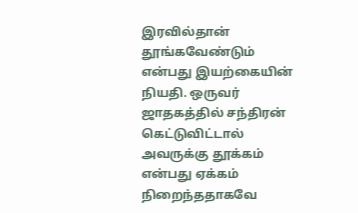இரவில்தான் தூங்கவேண்டும் என்பது இயற்கையின் நியதி. ஒருவர் ஜாதகத்தில் சந்திரன் கெட்டுவிட்டால் அவருக்கு தூக்கம் என்பது ஏக்கம் நிறைந்ததாகவே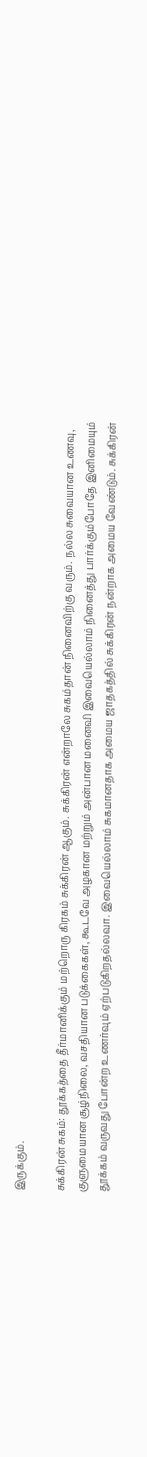இருக்கும்.

சுக்கிரன் சுகம்: தூக்கத்தை தீர்மானிக்கும் மற்றொரு கிரகம் சுக்கிரன் ஆகும். சுக்கிரன் என்றாலே சுகம்தான் நினைவிற்கு வரும். நல்ல சுவையான உணவு, குளுமையான சூழ்நிலை, வசதியான படுக்கைகள், கூடவே அழகான மற்றும் அன்பான மனைவி இவையெல்லாம் நினைத்து பார்க்கும்போதே இனிமையும் தூக்கம் வருவது போன்ற உணர்வும் ஏற்படுகிறதல்லவா. இவையெல்லாம் சுகமானதாக அமைய ஜாதகத்தில் சுக்கிரன் நன்றாக அமைய வேண்டும். சுக்கிரன்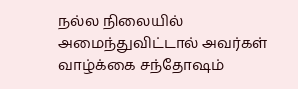நல்ல நிலையில் அமைந்துவிட்டால் அவர்கள் வாழ்க்கை சந்தோஷம்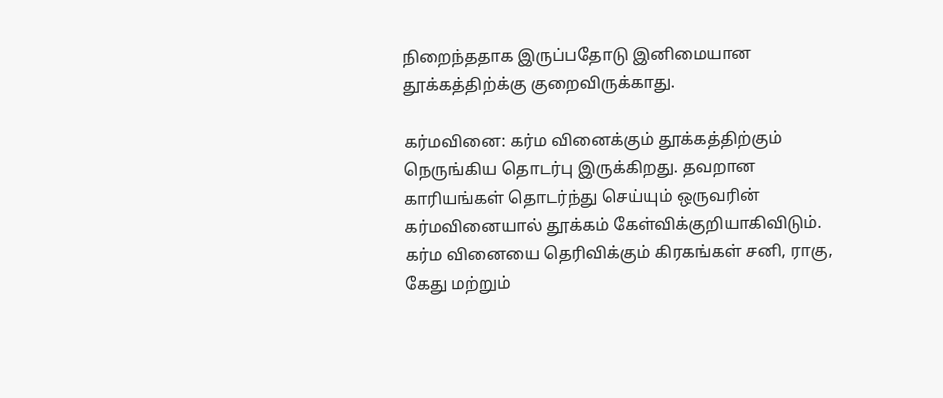நிறைந்ததாக இருப்பதோடு இனிமையான தூக்கத்திற்க்கு குறைவிருக்காது.

கர்மவினை: கர்ம வினைக்கும் தூக்கத்திற்கும் நெருங்கிய தொடர்பு இருக்கிறது. தவறான காரியங்கள் தொடர்ந்து செய்யும் ஒருவரின் கர்மவினையால் தூக்கம் கேள்விக்குறியாகிவிடும். கர்ம வினையை தெரிவிக்கும் கிரகங்கள் சனி, ராகு, கேது மற்றும்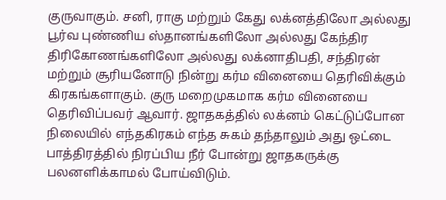குருவாகும். சனி, ராகு மற்றும் கேது லக்னத்திலோ அல்லது பூர்வ புண்ணிய ஸ்தானங்களிலோ அல்லது கேந்திர திரிகோணங்களிலோ அல்லது லக்னாதிபதி, சந்திரன் மற்றும் சூரியனோடு நின்று கர்ம வினையை தெரிவிக்கும் கிரகங்களாகும். குரு மறைமுகமாக கர்ம வினையை தெரிவிப்பவர் ஆவார். ஜாதகத்தில் லக்னம் கெட்டுப்போன நிலையில் எந்தகிரகம் எந்த சுகம் தந்தாலும் அது ஒட்டை பாத்திரத்தில் நிரப்பிய நீர் போன்று ஜாதகருக்கு பலனளிக்காமல் போய்விடும்.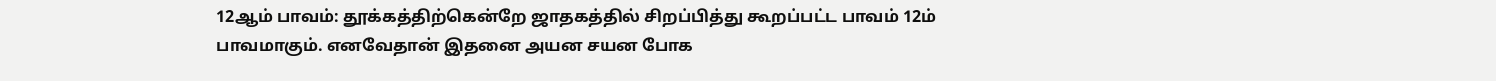12ஆம் பாவம்: தூக்கத்திற்கென்றே ஜாதகத்தில் சிறப்பித்து கூறப்பட்ட பாவம் 12ம் பாவமாகும். எனவேதான் இதனை அயன சயன போக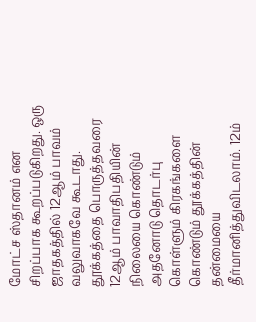மோட்ச ஸ்தானம் என சிறப்பாக கூறப்படுகிறது. ஒரு ஜாதகத்தில் 12ஆம் பாவம் வலுவாகவே கூடாது. தூக்கத்தை பொருத்தவரை 12ஆம் பாவாதிபதியின் நிலையை கொண்டும் அதனோடு தொடர்பு கொள்ளும் கிரகங்களை கொண்டும் தூக்கத்தின் தன்மையை தீர்மானித்துவிடலாம். 12ம்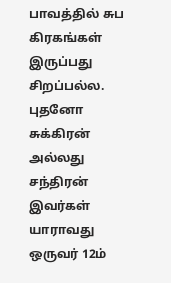பாவத்தில் சுப கிரகங்கள் இருப்பது சிறப்பல்ல. புதனோ சுக்கிரன் அல்லது சந்திரன் இவர்கள் யாராவது ஒருவர் 12ம்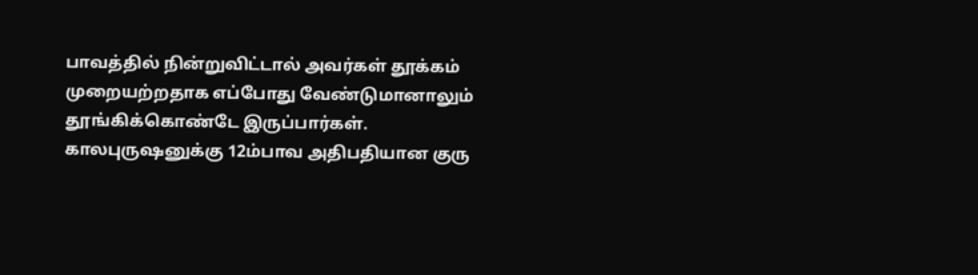பாவத்தில் நின்றுவிட்டால் அவர்கள் தூக்கம் முறையற்றதாக எப்போது வேண்டுமானாலும் தூங்கிக்கொண்டே இருப்பார்கள். காலபுருஷனுக்கு 12ம்பாவ அதிபதியான குரு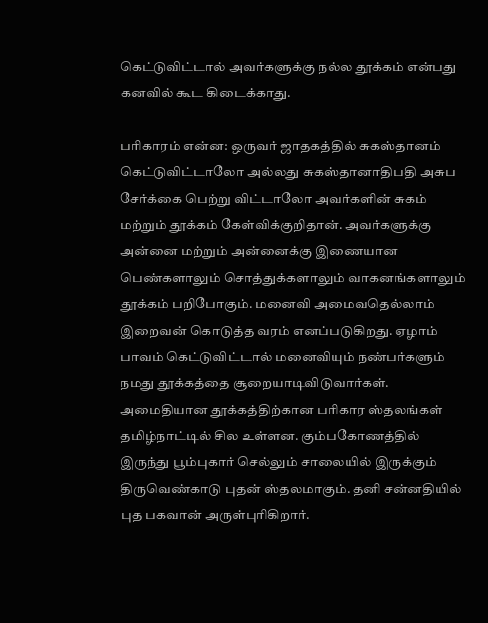கெட்டுவிட்டால் அவர்களுக்கு நல்ல தூக்கம் என்பது கனவில் கூட கிடைக்காது.

பரிகாரம் என்ன: ஒருவர் ஜாதகத்தில் சுகஸ்தானம் கெட்டுவிட்டாலோ அல்லது சுகஸ்தானாதிபதி அசுப சேர்க்கை பெற்று விட்டாலோ அவர்களின் சுகம் மற்றும் தூக்கம் கேள்விக்குறிதான். அவர்களுக்கு அன்னை மற்றும் அன்னைக்கு இணையான பெண்களாலும் சொத்துக்களாலும் வாகனங்களாலும் தூக்கம் பறிபோகும். மனைவி அமைவதெல்லாம் இறைவன் கொடுத்த வரம் எனப்படுகிறது. ஏழாம் பாவம் கெட்டுவிட்டால் மனைவியும் நண்பர்களும் நமது தூக்கத்தை சூறையாடிவிடுவார்கள். அமைதியான தூக்கத்திற்கான பரிகார ஸ்தலங்கள் தமிழ்நாட்டில் சில உள்ளன. கும்பகோணத்தில் இருந்து பூம்புகார் செல்லும் சாலையில் இருக்கும் திருவெண்காடு புதன் ஸ்தலமாகும். தனி சன்னதியில் புத பகவான் அருள்புரிகிறார்.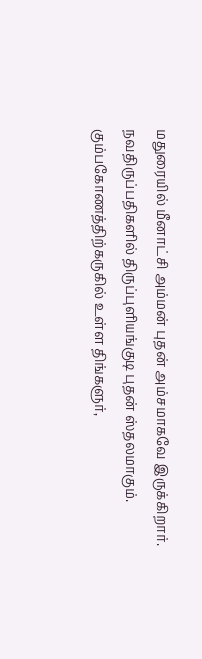மதுரையில் மீனாட்சி அம்மன் புதன் அம்சமாகவே இருக்கிறார். நவதிருப்பதிகளில் திருப்புளியங்குடி புதன் ஸ்தலமாகும். கும்பகோணத்திற்கருகில் உள்ள திங்களுர்,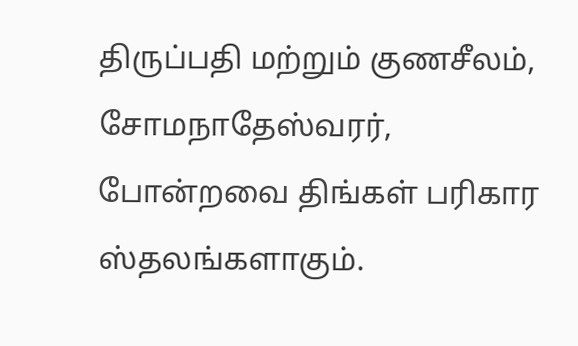திருப்பதி மற்றும் குணசீலம், சோமநாதேஸ்வரர், போன்றவை திங்கள் பரிகார ஸ்தலங்களாகும்.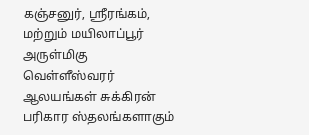கஞ்சனுர், ஸ்ரீரங்கம், மற்றும் மயிலாப்பூர் அருள்மிகு வெள்ளீஸ்வரர் ஆலயங்கள் சுக்கிரன் பரிகார ஸ்தலங்களாகும்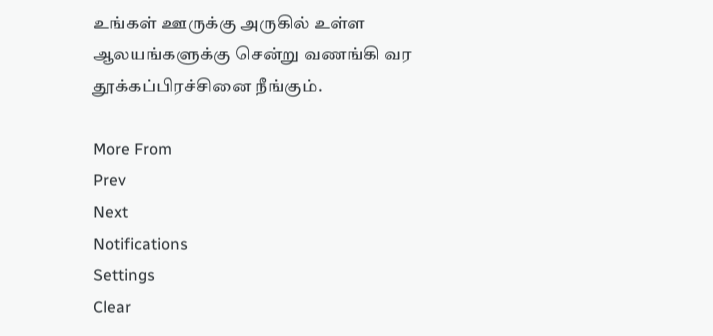உங்கள் ஊருக்கு அருகில் உள்ள ஆலயங்களுக்கு சென்று வணங்கி வர தூக்கப்பிரச்சினை நீங்கும்.

More From
Prev
Next
Notifications
Settings
Clear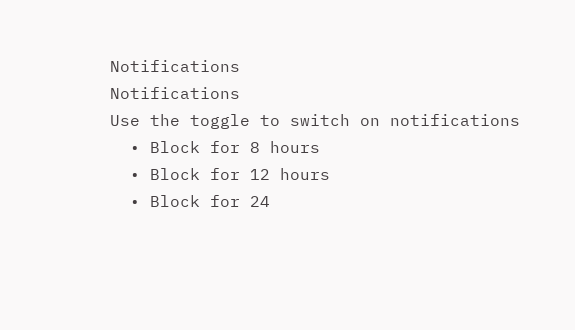Notifications
Notifications
Use the toggle to switch on notifications
  • Block for 8 hours
  • Block for 12 hours
  • Block for 24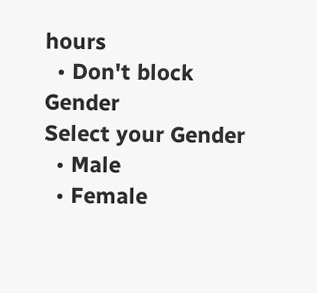hours
  • Don't block
Gender
Select your Gender
  • Male
  • Female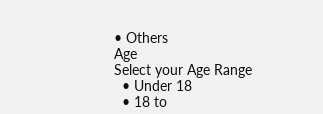• Others
Age
Select your Age Range
  • Under 18
  • 18 to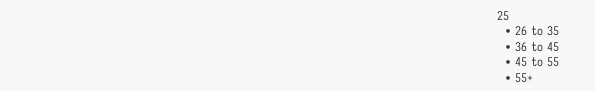25
  • 26 to 35
  • 36 to 45
  • 45 to 55
  • 55+